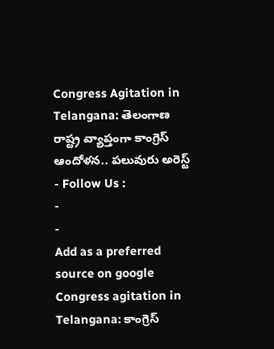Congress Agitation in Telangana: తెలంగాణ రాష్ట్ర వ్యాప్తంగా కాంగ్రెస్ ఆందోళన.. పలువురు అరెస్ట్
- Follow Us :
-
-
Add as a preferred
source on google
Congress agitation in Telangana: కాంగ్రెస్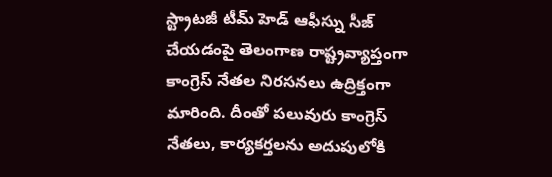స్ట్రాటజీ టీమ్ హెడ్ ఆఫీస్ను సీజ్ చేయడంపై తెలంగాణ రాష్ట్రవ్యాప్తంగా కాంగ్రెస్ నేతల నిరసనలు ఉద్రిక్తంగా మారింది. దీంతో పలువురు కాంగ్రెస్ నేతలు, కార్యకర్తలను అదుపులోకి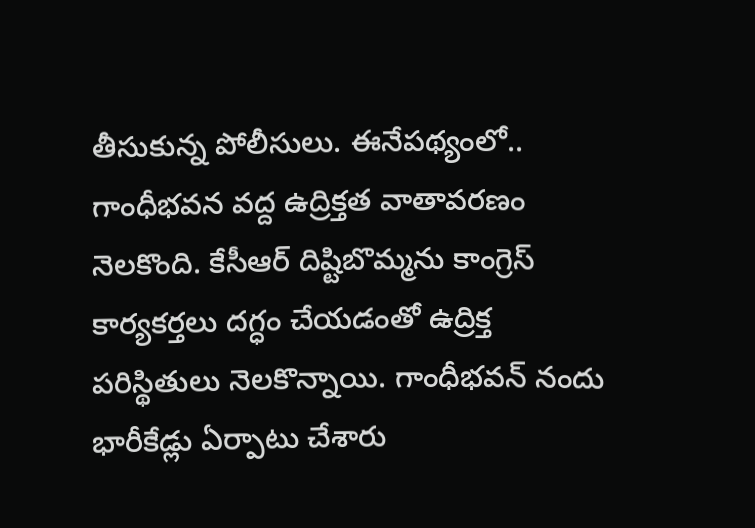తీసుకున్న పోలీసులు. ఈనేపథ్యంలో.. గాంధీభవన వద్ద ఉద్రిక్తత వాతావరణం నెలకొంది. కేసీఆర్ దిష్టిబొమ్మను కాంగ్రెస్ కార్యకర్తలు దగ్ధం చేయడంతో ఉద్రిక్త పరిస్థితులు నెలకొన్నాయి. గాంధీభవన్ నందు భారీకేడ్లు ఏర్పాటు చేశారు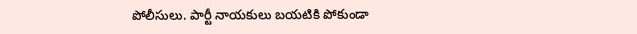పోలీసులు. పార్టీ నాయకులు బయటికి పోకుండా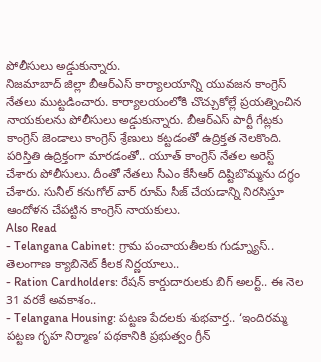పోలీసులు అడ్డుకున్నారు.
నిజమాబాద్ జిల్లా బీఆర్ఎస్ కార్యాలయాన్ని యువజన కాంగ్రెస్ నేతలు ముట్టడించారు. కార్యాలయంలోకి చొచ్చుకోల్లే ప్రయత్నించిన నాయకులను పోలీసులు అడ్డుకున్నారు. బీఆర్ఎస్ పార్టీ గేట్లకు కాంగ్రెస్ జెండాలు కాంగ్రెస్ శ్రేణులు కట్టడంతో ఉద్రిక్తత నెలకొంది. పరిస్తితి ఉద్రిక్తంగా మారడంతో.. యూత్ కాంగ్రెస్ నేతల అరెస్ట్ చేశారు పోలీసులు. దీంతో నేతలు సీఎం కేసీఆర్ దిష్టిబొమ్మను దగ్ధం చేశారు. సునీల్ కనుగోల్ వార్ రూమ్ సీజ్ చేయడాన్ని నిరసిస్తూ ఆందోళన చేపట్టిన కాంగ్రెస్ నాయకులు.
Also Read
- Telangana Cabinet: గ్రామ పంచాయతీలకు గుడ్న్యూస్.. తెలంగాణ క్యాబినెట్ కీలక నిర్ణయాలు..
- Ration Cardholders: రేషన్ కార్డుదారులకు బిగ్ అలర్ట్.. ఈ నెల 31 వరకే అవకాశం..
- Telangana Housing: పట్టణ పేదలకు శుభవార్త.. ‘ఇందిరమ్మ పట్టణ గృహ నిర్మాణ’ పథకానికి ప్రభుత్వం గ్రీన్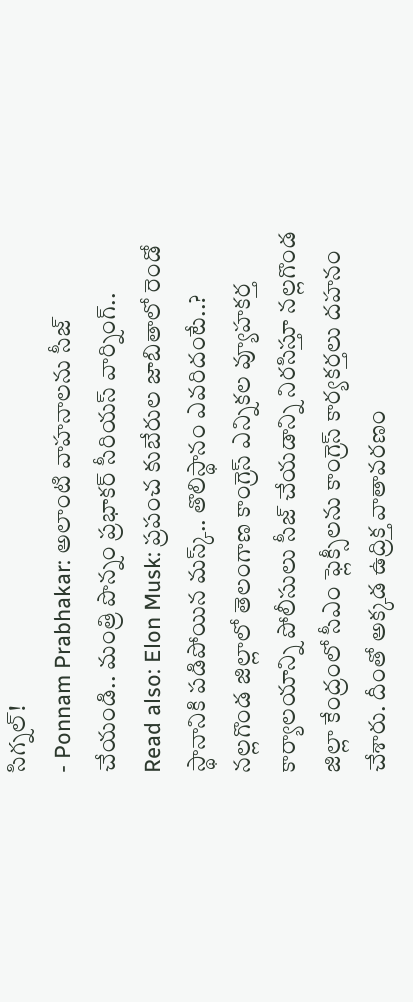సిగ్నల్!
- Ponnam Prabhakar: అలాంటి వాహనాలను సీజ్ చేయండి.. మంత్రి పొన్నం ప్రభాకర్ సీరియస్ వార్నింగ్..
Read also: Elon Musk: ప్రపంచ కుబేరుల జాబితాలో రెండో స్థానానికి పడిపోయిన మస్క్.. తొలిస్థానం ఎవరిదంటే..?
నల్లగొండ జిల్లాలో తెలంగాణ కాంగ్రెస్ ఎన్నికల వ్యూహకర్త కార్యాలయాన్ని పోలీసులు సీజ్ చేయడాన్ని నిరసిస్తూ నల్లగొండ జిల్లా కేంద్రంలో సీఎం ఫ్లెక్సీలను కాంగ్రెస్ కార్యకర్తలు దహనం చేశారు. దీంతో అక్కడ ఉద్రిక్త వాతావరణం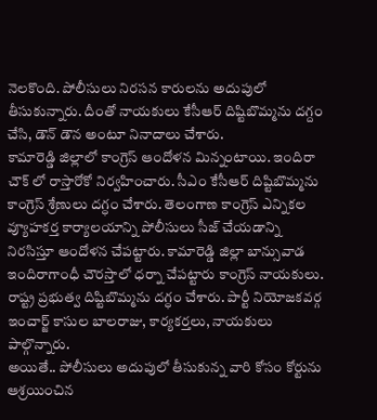నెలకొంది. పోలీసులు నిరసన కారులను అదుపులో తీసుకున్నారు. దీంతో నాయకులు కేసీఆర్ దిష్టిబొమ్మను దగ్దం చేసి, డౌన్ డౌన అంటూ నినాదాలు చేశారు.
కామారెడ్డి జిల్లాలో కాంగ్రెస్ ఆందోళన మిన్నంటాయి. ఇందిరా చౌక్ లో రాస్తారోకో నిర్వహించారు. సీఎం కేసీఆర్ దిష్టిబొమ్మను కాంగ్రెస్ శ్రేణులు దగ్ధం చేశారు. తెలంగాణ కాంగ్రెస్ ఎన్నికల వ్యూహకర్త కార్యాలయాన్ని పోలీసులు సీజ్ చేయడాన్ని నిరసిస్తూ ఆందోళన చేపట్టారు. కామారెడ్డి జిల్లా బాన్సువాడ ఇందిరాగాంధీ చౌరస్తాలో ధర్నా చేపట్టారు కాంగ్రెస్ నాయకులు. రాష్ట్ర ప్రభుత్వ దిష్టిబొమ్మను దగ్ధం చేశారు. పార్టీ నియోజకవర్గ ఇంచార్జ్ కాసుల బాలరాజు, కార్యకర్తలు, నాయకులు పాల్గొన్నారు.
అయితే.. పోలీసులు అదుపులో తీసుకున్న వారి కోసం కోర్టును ఆశ్రయించిన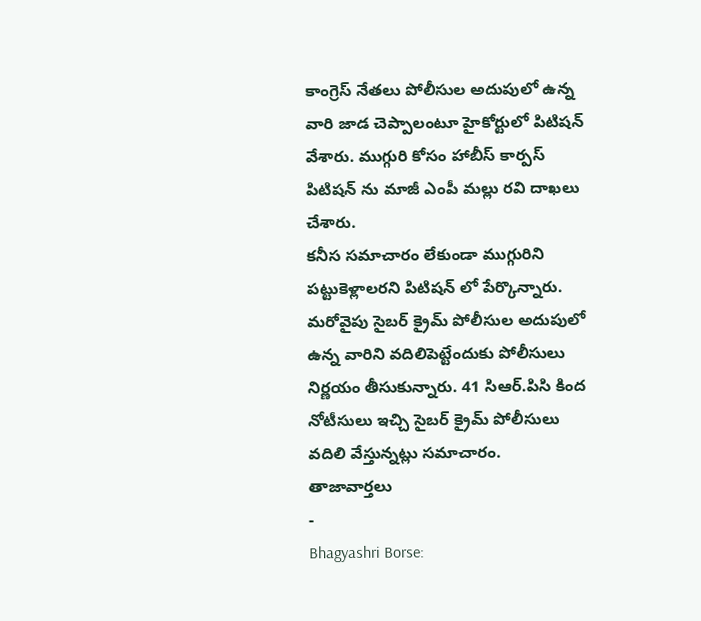కాంగ్రెస్ నేతలు పోలీసుల అదుపులో ఉన్న వారి జాడ చెప్పాలంటూ హైకోర్టులో పిటిషన్ వేశారు. ముగ్గురి కోసం హాబీస్ కార్పస్ పిటిషన్ ను మాజీ ఎంపీ మల్లు రవి దాఖలు చేశారు.
కనీస సమాచారం లేకుండా ముగ్గురిని పట్టుకెళ్లాలరని పిటిషన్ లో పేర్కొన్నారు. మరోవైపు సైబర్ క్రైమ్ పోలీసుల అదుపులో ఉన్న వారిని వదిలిపెట్టేందుకు పోలీసులు నిర్ణయం తీసుకున్నారు. 41 సిఆర్.పిసి కింద నోటీసులు ఇచ్చి సైబర్ క్రైమ్ పోలీసులు వదిలి వేస్తున్నట్లు సమాచారం.
తాజావార్తలు
-
Bhagyashri Borse: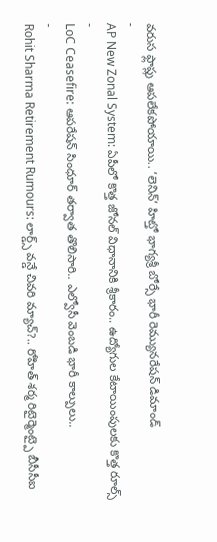వరుస ఫ్లాప్లు ఆపలేకపోయాయి.. ‘లెనిన్’ హిట్తో భాగ్యశ్రీ బోర్సే భారీ రెమ్యునరేషన్ డిమాండ్
-
AP New Zonal System: ఏపీలో కొత్త జోనల్ విధానానికి శ్రీకారం.. ఉద్యోగుల కేటాయింపులకు కొత్త రూల్స్
-
LoC Ceasefire: ఆపరేషన్ సింధూర్ తర్వాత తొలిసారి.. ఎల్వోసీ వెంబడి భారీ కాల్పులు..
-
Rohit Sharma Retirement Rumours: లార్డ్స్ వన్డే చివరి మ్యాచ్?.. రోహిత్ శర్మ రిటైర్మెంట్పై బీసీసీఐ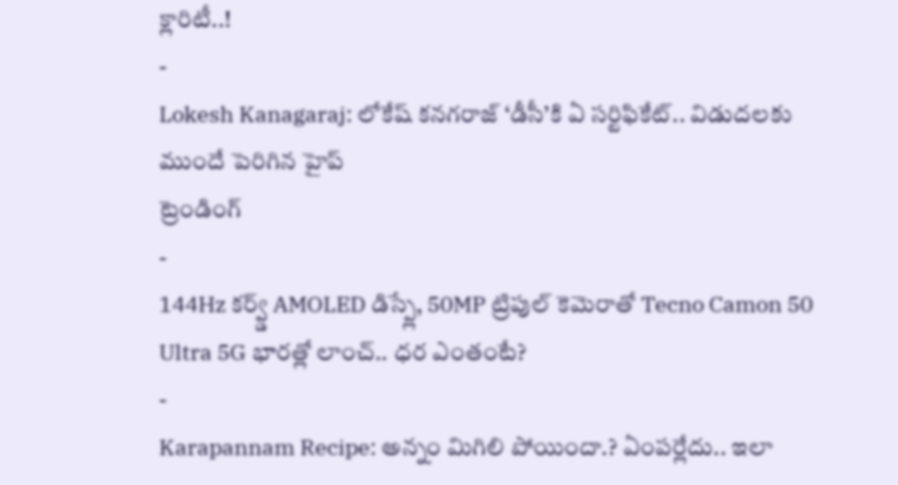క్లారిటీ..!
-
Lokesh Kanagaraj: లోకేష్ కనగరాజ్ ‘డీసీ’కి ఏ సర్టిఫికేట్.. విడుదలకు ముందే పెరిగిన హైప్
ట్రెండింగ్
-
144Hz కర్వ్డ్ AMOLED డిస్ప్లే, 50MP ట్రిపుల్ కెమెరాతో Tecno Camon 50 Ultra 5G భారత్లో లాంచ్.. ధర ఎంతంటే?
-
Karapannam Recipe: అన్నం మిగిలి పోయిందా.? ఏంపర్లేదు.. ఇలా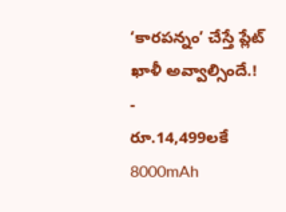‘కారపన్నం’ చేస్తే ప్లేట్ ఖాళీ అవ్వాల్సిందే.!
-
రూ.14,499లకే 8000mAh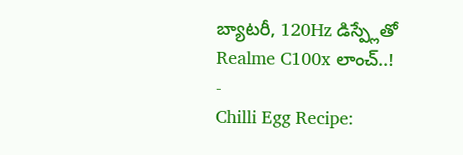బ్యాటరీ, 120Hz డిస్ప్లేతో Realme C100x లాంచ్..!
-
Chilli Egg Recipe: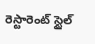రెస్టారెంట్ స్టైల్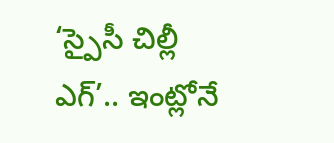‘స్పైసీ చిల్లీ ఎగ్’.. ఇంట్లోనే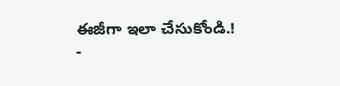ఈజీగా ఇలా చేసుకోండి.!
-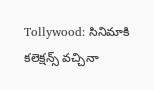Tollywood: సినిమాకి కలెక్షన్స్ వచ్చినా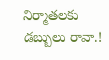నిర్మాతలకు డబ్బులు రావా.!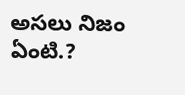అసలు నిజం ఏంటి.?